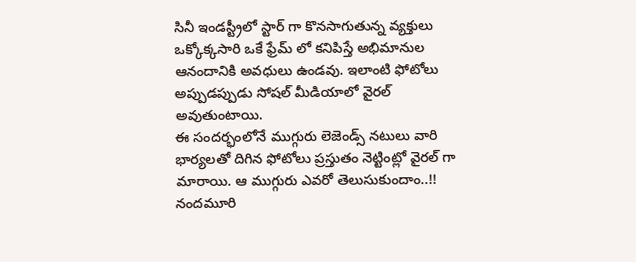సినీ ఇండస్ట్రీలో స్టార్ గా కొనసాగుతున్న వ్యక్తులు ఒక్కోక్కసారి ఒకే ఫ్రేమ్ లో కనిపిస్తే అభిమానుల ఆనందానికి అవధులు ఉండవు. ఇలాంటి ఫోటోలు అప్పుడప్పుడు సోషల్ మీడియాలో వైరల్ అవుతుంటాయి.
ఈ సందర్భంలోనే ముగ్గురు లెజెండ్స్ నటులు వారి భార్యలతో దిగిన ఫోటోలు ప్రస్తుతం నెట్టింట్లో వైరల్ గా మారాయి. ఆ ముగ్గురు ఎవరో తెలుసుకుందాం..!!
నందమూరి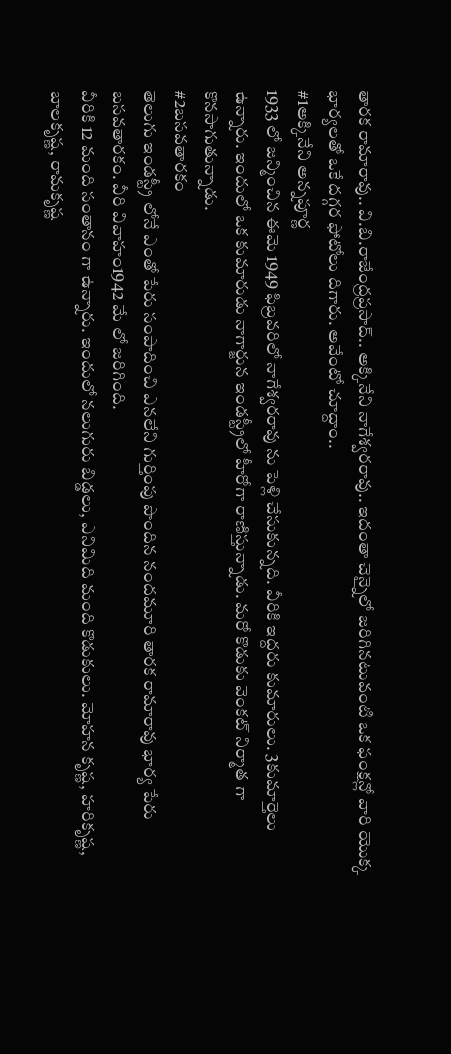తారక రామారావు.. వి.బి.రాజేంద్రప్రసాద్.. అక్కినేని నాగేశ్వరరావు.. ఇదంతా చెన్నైలో జరిగినటువంటి ఒక ఫంక్షన్లో వారి యొక్క భార్యలతో ఒకే దగ్గర ఫోటోలు దిగారు. అవేంటో చూద్దాం..
#1అక్కినేని అన్నపూర్ణ
1933 లో జన్మించిన ఈమె 1949 ఫిబ్రవరిలో నాగేశ్వరరావు ను పెళ్లి చేసుకున్నది. వీరికి ఇద్దరు కుమారులు. 3కుమార్తెలు ఉన్నారు. ఇందులో ఒక కుమారుడు నాగార్జున ఇండస్ట్రీలో హీరోగా రాణిస్తున్నాడు. మరో కొడుకు వెంకట్ నిర్మాత గా కొనసాగుతున్నాడు.
#2బసవతారకం
తెలుగు ఇండస్ట్రీ లోనే ఎంతో పేరు సంపాదించి ఎనలేని గుర్తింపు పొందిన నందమూరి తారక రామారావు భార్య పేరు బసవతారకం. వీరి వివాహం1942 మే లో జరిగింది.
వీరికి 12 మంది సంతానం గా ఉన్నారు. ఇందులో నలుగురు బిడ్డలు, ఎనిమిది మంది కొడుకులు. మోహన కృష్ణ, హరికృష్ణ, బాలకృష్ణ, రామకృష్ణ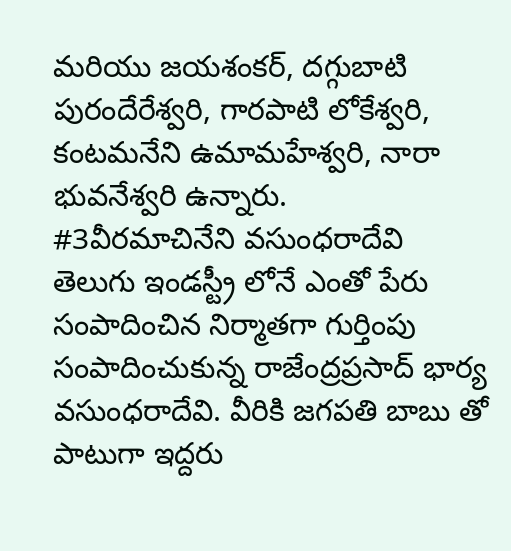మరియు జయశంకర్, దగ్గుబాటి పురందేరేశ్వరి, గారపాటి లోకేశ్వరి, కంటమనేని ఉమామహేశ్వరి, నారా భువనేశ్వరి ఉన్నారు.
#3వీరమాచినేని వసుంధరాదేవి
తెలుగు ఇండస్ట్రీ లోనే ఎంతో పేరు సంపాదించిన నిర్మాతగా గుర్తింపు సంపాదించుకున్న రాజేంద్రప్రసాద్ భార్య వసుంధరాదేవి. వీరికి జగపతి బాబు తో పాటుగా ఇద్దరు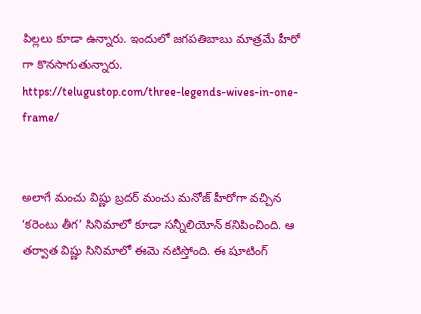పిల్లలు కూడా ఉన్నారు. ఇందులో జగపతిబాబు మాత్రమే హీరో గా కొనసాగుతున్నారు.
https://telugustop.com/three-legends-wives-in-one-frame/


అలాగే మంచు విష్ణు బ్రదర్ మంచు మనోజ్ హీరోగా వచ్చిన ‘కరెంటు తీగ’ సినిమాలో కూడా సన్నీలియోన్ కనిపించింది. ఆ తర్వాత విష్ణు సినిమాలో ఈమె నటిస్తోంది. ఈ షూటింగ్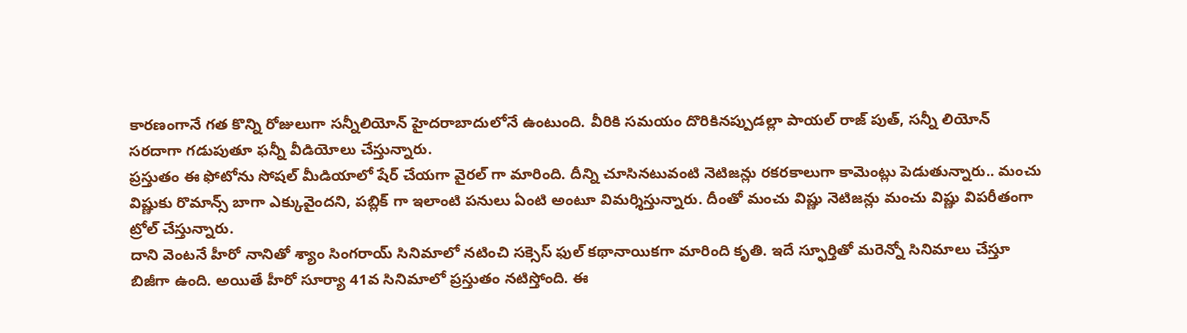కారణంగానే గత కొన్ని రోజులుగా సన్నీలియోన్ హైదరాబాదులోనే ఉంటుంది. వీరికి సమయం దొరికినప్పుడల్లా పాయల్ రాజ్ పుత్, సన్నీ లియోన్ సరదాగా గడుపుతూ ఫన్నీ వీడియోలు చేస్తున్నారు.
ప్రస్తుతం ఈ ఫోటోను సోషల్ మీడియాలో షేర్ చేయగా వైరల్ గా మారింది. దీన్ని చూసినటువంటి నెటిజన్లు రకరకాలుగా కామెంట్లు పెడుతున్నారు.. మంచు విష్ణుకు రొమాన్స్ బాగా ఎక్కువైందని, పబ్లిక్ గా ఇలాంటి పనులు ఏంటి అంటూ విమర్శిస్తున్నారు. దీంతో మంచు విష్ణు నెటిజన్లు మంచు విష్ణు విపరీతంగా ట్రోల్ చేస్తున్నారు.
దాని వెంటనే హీరో నానితో శ్యాం సింగరాయ్ సినిమాలో నటించి సక్సెస్ ఫుల్ కథానాయికగా మారింది కృతి. ఇదే స్ఫూర్తితో మరెన్నో సినిమాలు చేస్తూ బిజీగా ఉంది. అయితే హీరో సూర్యా 41వ సినిమాలో ప్రస్తుతం నటిస్తోంది. ఈ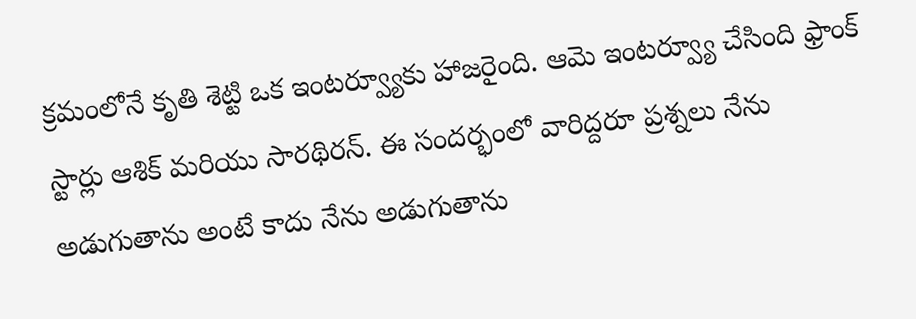క్రమంలోనే కృతి శెట్టి ఒక ఇంటర్వ్యూకు హాజరైంది. ఆమె ఇంటర్వ్యూ చేసింది ఫ్రాంక్ స్టార్లు ఆశిక్ మరియు సారథిరన్. ఈ సందర్భంలో వారిద్దరూ ప్రశ్నలు నేను అడుగుతాను అంటే కాదు నేను అడుగుతాను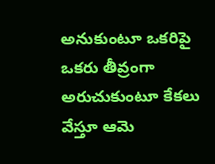అనుకుంటూ ఒకరిపై ఒకరు తీవ్రంగా అరుచుకుంటూ కేకలు వేస్తూ ఆమె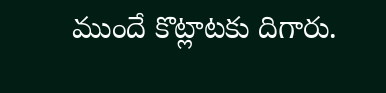ముందే కొట్లాటకు దిగారు.